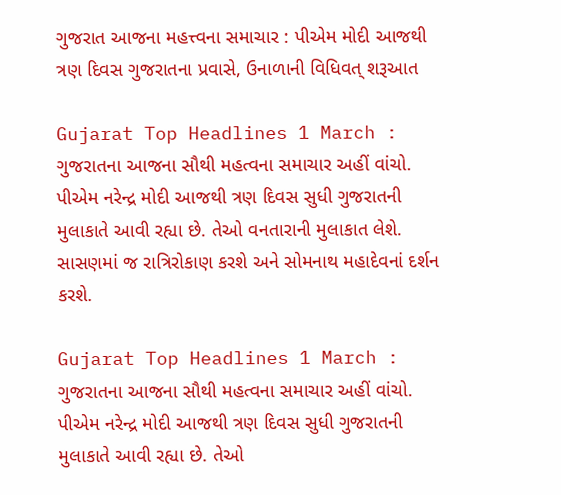ગુજરાત આજના મહત્ત્વના સમાચાર : પીએમ મોદી આજથી ત્રણ દિવસ ગુજરાતના પ્રવાસે, ઉનાળાની વિધિવત્ શરૂઆત

Gujarat Top Headlines 1 March : ગુજરાતના આજના સૌથી મહત્વના સમાચાર અહીં વાંચો. પીએમ નરેન્દ્ર મોદી આજથી ત્રણ દિવસ સુધી ગુજરાતની મુલાકાતે આવી રહ્યા છે. તેઓ વનતારાની મુલાકાત લેશે. સાસણમાં જ રાત્રિરોકાણ કરશે અને સોમનાથ મહાદેવનાં દર્શન કરશે.

Gujarat Top Headlines 1 March : ગુજરાતના આજના સૌથી મહત્વના સમાચાર અહીં વાંચો. પીએમ નરેન્દ્ર મોદી આજથી ત્રણ દિવસ સુધી ગુજરાતની મુલાકાતે આવી રહ્યા છે. તેઓ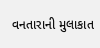વનતારાની મુલાકાત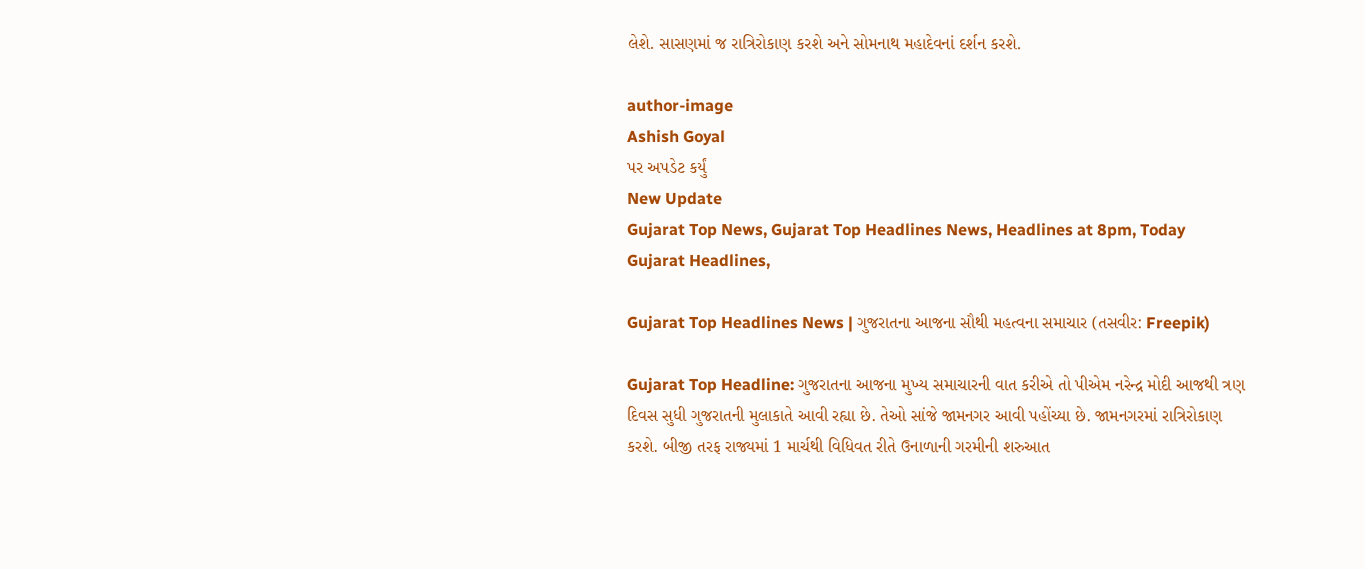લેશે. સાસણમાં જ રાત્રિરોકાણ કરશે અને સોમનાથ મહાદેવનાં દર્શન કરશે.

author-image
Ashish Goyal
પર અપડેટ કર્યું
New Update
Gujarat Top News, Gujarat Top Headlines News, Headlines at 8pm, Today Gujarat Headlines,

Gujarat Top Headlines News | ગુજરાતના આજના સૌથી મહત્વના સમાચાર (તસવીર: Freepik)

Gujarat Top Headline: ગુજરાતના આજના મુખ્ય સમાચારની વાત કરીએ તો પીએમ નરેન્દ્ર મોદી આજથી ત્રણ દિવસ સુધી ગુજરાતની મુલાકાતે આવી રહ્યા છે. તેઓ સાંજે જામનગર આવી પહોંચ્યા છે. જામનગરમાં રાત્રિરોકાણ કરશે. બીજી તરફ રાજ્યમાં 1 માર્ચથી વિધિવત રીતે ઉનાળાની ગરમીની શરુઆત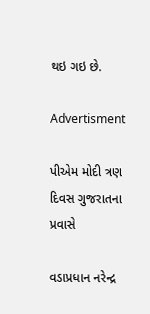થઇ ગઇ છે.

Advertisment

પીએમ મોદી ત્રણ દિવસ ગુજરાતના પ્રવાસે

વડાપ્રધાન નરેન્દ્ર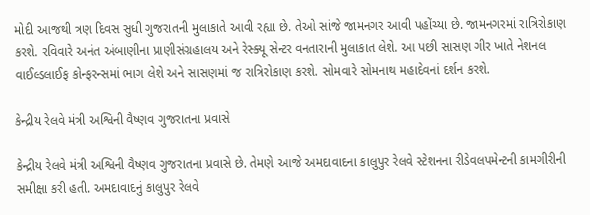મોદી આજથી ત્રણ દિવસ સુધી ગુજરાતની મુલાકાતે આવી રહ્યા છે. તેઓ સાંજે જામનગર આવી પહોંચ્યા છે. જામનગરમાં રાત્રિરોકાણ કરશે. રવિવારે અનંત અંબાણીના પ્રાણીસંગ્રહાલય અને રેસ્ક્યૂ સેન્ટર વનતારાની મુલાકાત લેશે. આ પછી સાસણ ગીર ખાતે નેશનલ વાઈલ્ડલાઈફ કોન્ફરન્સમાં ભાગ લેશે અને સાસણમાં જ રાત્રિરોકાણ કરશે. સોમવારે સોમનાથ મહાદેવનાં દર્શન કરશે.

કેન્દ્રીય રેલવે મંત્રી અશ્વિની વૈષ્ણવ ગુજરાતના પ્રવાસે

કેન્દ્રીય રેલવે મંત્રી અશ્વિની વૈષ્ણવ ગુજરાતના પ્રવાસે છે. તેમણે આજે અમદાવાદના કાલુપુર રેલવે સ્ટેશનના રીડેવલપમેન્ટની કામગીરીની સમીક્ષા કરી હતી. અમદાવાદનું કાલુપુર રેલવે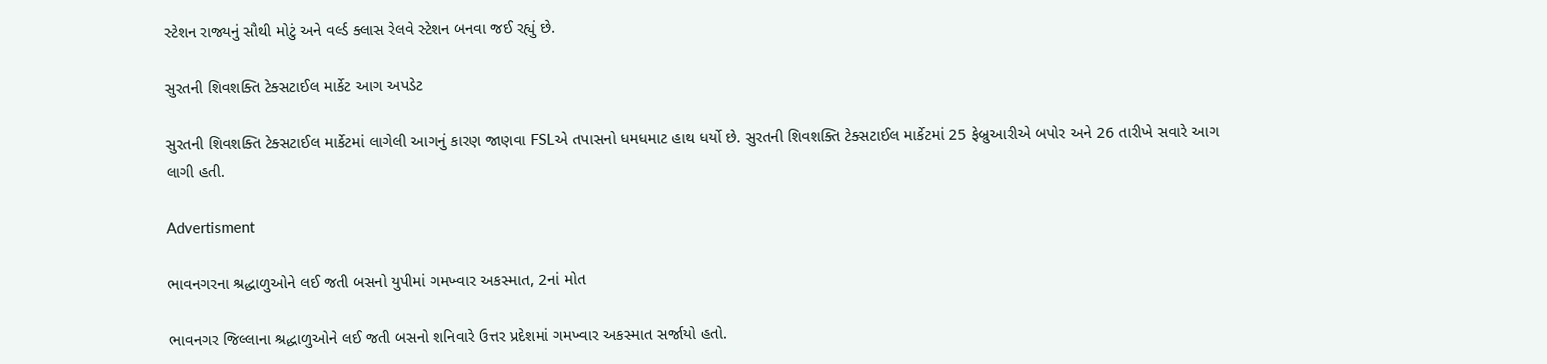સ્ટેશન રાજ્યનું સૌથી મોટું અને વર્લ્ડ ક્લાસ રેલવે સ્ટેશન બનવા જઈ રહ્યું છે.

સુરતની શિવશક્તિ ટેક્સટાઈલ માર્કેટ આગ અપડેટ

સુરતની શિવશક્તિ ટેક્સટાઈલ માર્કેટમાં લાગેલી આગનું કારણ જાણવા FSLએ તપાસનો ધમધમાટ હાથ ધર્યો છે. સુરતની શિવશક્તિ ટેક્સટાઈલ માર્કેટમાં 25 ફેબ્રુઆરીએ બપોર અને 26 તારીખે સવારે આગ લાગી હતી.

Advertisment

ભાવનગરના શ્રદ્ધાળુઓને લઈ જતી બસનો યુપીમાં ગમખ્વાર અકસ્માત, 2નાં મોત

ભાવનગર જિલ્લાના શ્રદ્ધાળુઓને લઈ જતી બસનો શનિવારે ઉત્તર પ્રદેશમાં ગમખ્વાર અકસ્માત સર્જાયો હતો.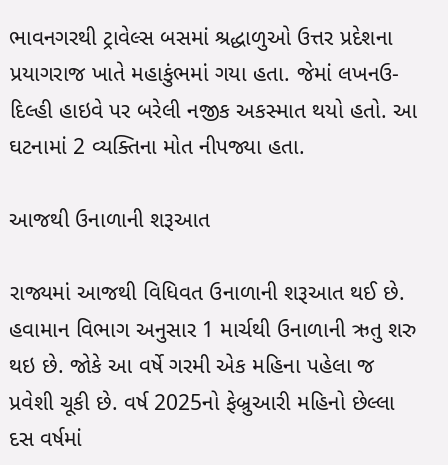ભાવનગરથી ટ્રાવેલ્સ બસમાં શ્રદ્ધાળુઓ ઉત્તર પ્રદેશના પ્રયાગરાજ ખાતે મહાકુંભમાં ગયા હતા. જેમાં લખનઉ-દિલ્હી હાઇવે પર બરેલી નજીક અકસ્માત થયો હતો. આ ઘટનામાં 2 વ્યક્તિના મોત નીપજ્યા હતા.

આજથી ઉનાળાની શરૂઆત

રાજ્યમાં આજથી વિધિવત ઉનાળાની શરૂઆત થઈ છે. હવામાન વિભાગ અનુસાર 1 માર્ચથી ઉનાળાની ઋતુ શરુ થઇ છે. જોકે આ વર્ષે ગરમી એક મહિના પહેલા જ પ્રવેશી ચૂકી છે. વર્ષ 2025નો ફેબ્રુઆરી મહિનો છેલ્લા દસ વર્ષમાં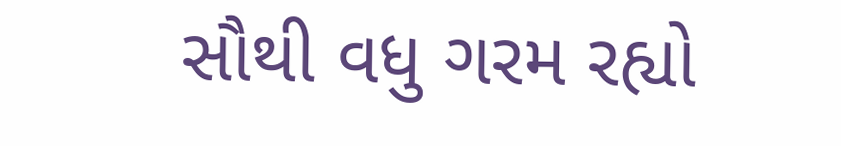સૌથી વધુ ગરમ રહ્યો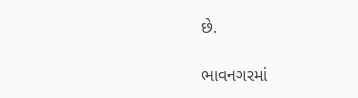છે.

ભાવનગરમાં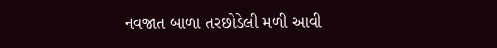નવજાત બાળા તરછોડેલી મળી આવી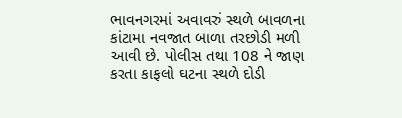ભાવનગરમાં અવાવરું સ્થળે બાવળના કાંટામા નવજાત બાળા તરછોડી મળી આવી છે. પોલીસ તથા 108 ને જાણ કરતા કાફલો ઘટના સ્થળે દોડી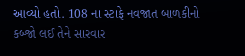આવ્યો હતો. 108 ના સ્ટાફે નવજાત બાળકીનો કબ્જો લઈ તેને સારવાર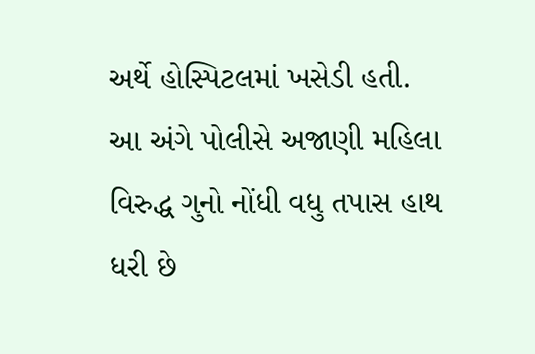અર્થે હોસ્પિટલમાં ખસેડી હતી. આ અંગે પોલીસે અજાણી મહિલા વિરુદ્ધ ગુનો નોંધી વધુ તપાસ હાથ ધરી છે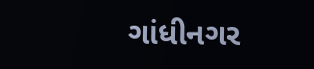ગાંધીનગર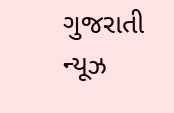ગુજરાતી ન્યૂઝ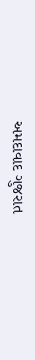અમદાવાદ ગુજરાત